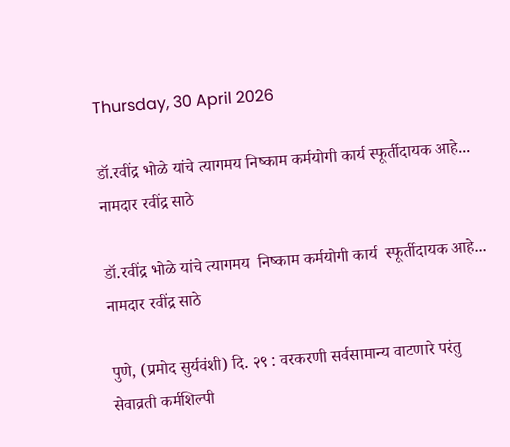Thursday, 30 April 2026

डॉ.रवींद्र भोळे यांचे त्यागमय निष्काम कर्मयोगी कार्य स्फूर्तीदायक आहे... नामदार रवींद्र साठे

डॉ.रवींद्र भोळे यांचे त्यागमय  निष्काम कर्मयोगी कार्य  स्फूर्तीदायक आहे... नामदार रवींद्र साठे

पुणे, (प्रमोद सुर्यवंशी) दि. २९ : वरकरणी सर्वसामान्य वाटणारे परंतु सेवाव्रती कर्मशिल्पी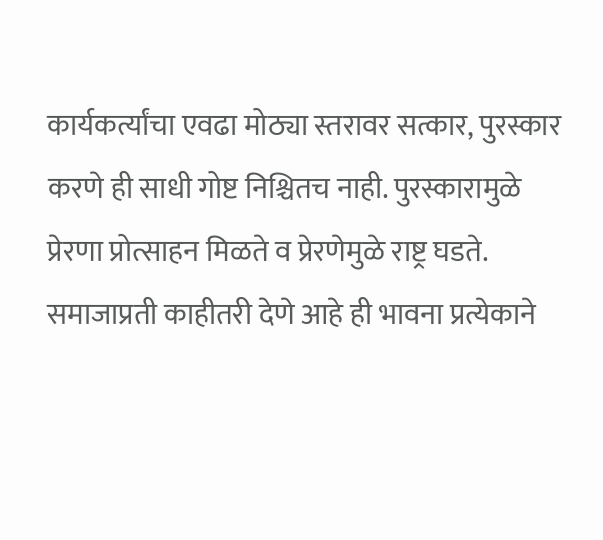कार्यकर्त्यांचा एवढा मोठ्या स्तरावर सत्कार, पुरस्कार करणे ही साधी गोष्ट निश्चितच नाही. पुरस्कारामुळे प्रेरणा प्रोत्साहन मिळते व प्रेरणेमुळे राष्ट्र घडते. समाजाप्रती काहीतरी देणे आहे ही भावना प्रत्येकाने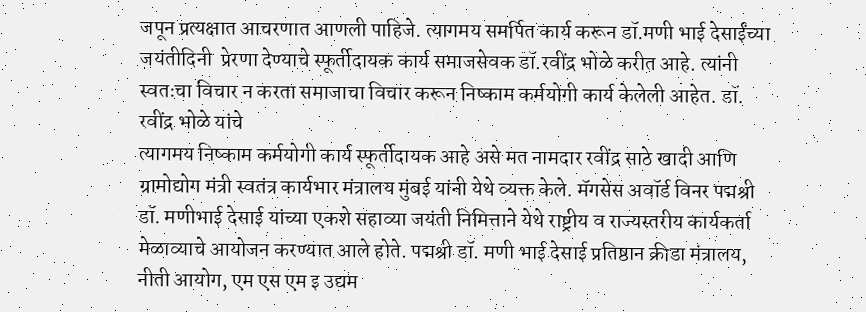जपून प्रत्यक्षात आचरणात आणली पाहिजे. त्यागमय समर्पित कार्य करून डॉ.मणी भाई देसाईंच्या जयंतीदिनी  प्रेरणा देण्याचे स्फूर्तीदायक कार्य समाजसेवक डॉ.रवींद्र भोळे करीत आहे. त्यांनी स्वतःचा विचार न करता समाजाचा विचार करून निष्काम कर्मयोगी कार्य केलेली आहेत. डॉ. रवींद्र भोळे यांचे
त्यागमय निष्काम कर्मयोगी कार्य स्फूर्तीदायक आहे असे मत नामदार रवींद्र साठे खादी आणि ग्रामोद्योग मंत्री स्वतंत्र कार्यभार मंत्रालय मुंबई यांनी येथे व्यक्त केले. मॅगसेस अवॉर्ड विनर पद्मश्री डॉ. मणीभाई देसाई यांच्या एकशे सहाव्या जयंती निमित्ताने येथे राष्ट्रीय व राज्यस्तरीय कार्यकर्ता मेळाव्याचे आयोजन करण्यात आले होते. पद्मश्री डॉ. मणी भाई देसाई प्रतिष्ठान क्रीडा मंत्रालय, नीती आयोग, एम एस एम इ उद्यम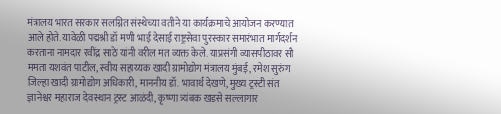मंत्रालय भारत सरकार सलग्नित संस्थेच्या वतीने या कार्यक्रमाचे आयोजन करण्यात आले होते. यावेळी पद्मश्री डॉ मणी भाई देसाई राष्ट्रसेवा पुरस्कार समारंभात मार्गदर्शन करताना नामदार रवींद्र साठे यांनी वरील मत व्यक्त केले. याप्रसंगी व्यासपीठावर सौ ममता यशवंत पाटील, स्वीय सहाय्यक खादी ग्रामोद्योग मंत्रालय मुंबई, रमेश सुरुंग जिल्हा खादी ग्रामोद्योग अधिकारी, माननीय डॉ. भावार्थ देखणे, मुख्य ट्रस्टी संत ज्ञानेश्वर महाराज देवस्थान ट्रस्ट आळंदी, कृष्णा त्र्यंबक खडसे सल्लागार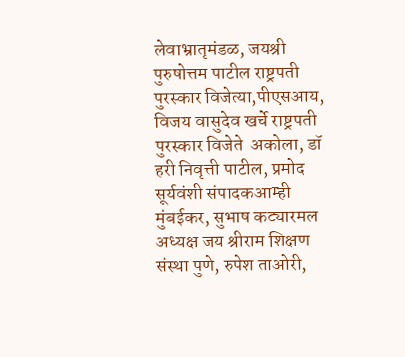लेवाभ्रातृमंडळ, जयश्री पुरुषोत्तम पाटील राष्ट्रपती पुरस्कार विजेत्या,पीएसआय, विजय वासुदेव खर्चे राष्ट्रपती पुरस्कार विजेते  अकोला, डॉ हरी निवृत्ती पाटील, प्रमोद सूर्यवंशी संपादकआम्ही मुंबईकर, सुभाष कट्यारमल अध्यक्ष जय श्रीराम शिक्षण संस्था पुणे, रुपेश ताओरी,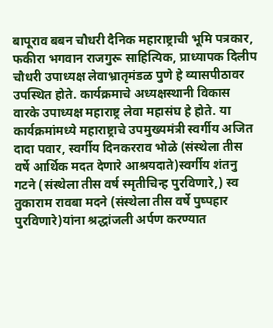बापूराव बबन चौधरी दैनिक महाराष्ट्राची भूमि पत्रकार, फकीरा भगवान राजगुरू साहित्यिक, प्राध्यापक दिलीप चौधरी उपाध्यक्ष लेवाभ्रातृमंडळ पुणे हे व्यासपीठावर उपस्थित होते. कार्यक्रमाचे अध्यक्षस्थानी विकास वारके उपाध्यक्ष महाराष्ट्र लेवा महासंघ हे होते. या कार्यक्रमांमध्ये महाराष्ट्राचे उपमुख्यमंत्री स्वर्गीय अजित दादा पवार, स्वर्गीय दिनकरराव भोळे (संस्थेला तीस वर्षे आर्थिक मदत देणारे आश्रयदाते)स्वर्गीय शंतनु गटने (संस्थेला तीस वर्ष स्मृतीचिन्ह पुरविणारे,) स्व तुकाराम रावबा मदने (संस्थेला तीस वर्षे पुष्पहार पुरविणारे)यांना श्रद्धांजली अर्पण करण्यात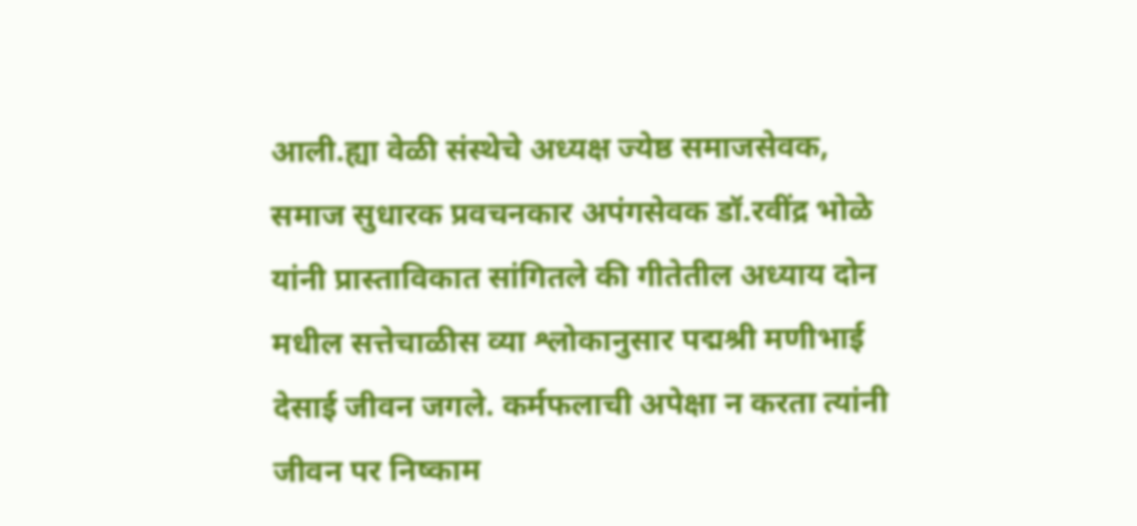आली.ह्या वेळी संस्थेचे अध्यक्ष ज्येष्ठ समाजसेवक, समाज सुधारक प्रवचनकार अपंगसेवक डॉ.रवींद्र भोळे यांनी प्रास्ताविकात सांगितले की गीतेतील अध्याय दोन मधील सत्तेचाळीस व्या श्लोकानुसार पद्मश्री मणीभाई देसाई जीवन जगले. कर्मफलाची अपेक्षा न करता त्यांनी जीवन पर निष्काम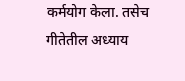कर्मयोग केला. तसेच गीतेतील अध्याय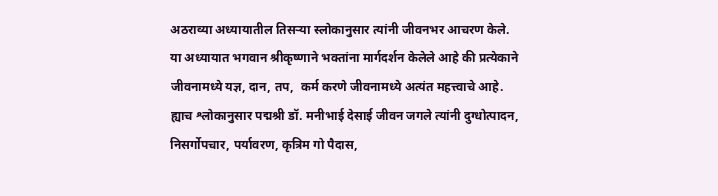अठराव्या अध्यायातील तिसऱ्या स्लोकानुसार त्यांनी जीवनभर आचरण केले. या अध्यायात भगवान श्रीकृष्णाने भक्तांना मार्गदर्शन केलेले आहे की प्रत्येकाने जीवनामध्ये यज्ञ, दान, तप,  कर्म करणे जीवनामध्ये अत्यंत महत्त्वाचे आहे. ह्याच श्लोकानुसार पद्मश्री डॉ. मनीभाई देसाई जीवन जगले त्यांनी दुग्धोत्पादन, निसर्गोपचार, पर्यावरण, कृत्रिम गो पैदास,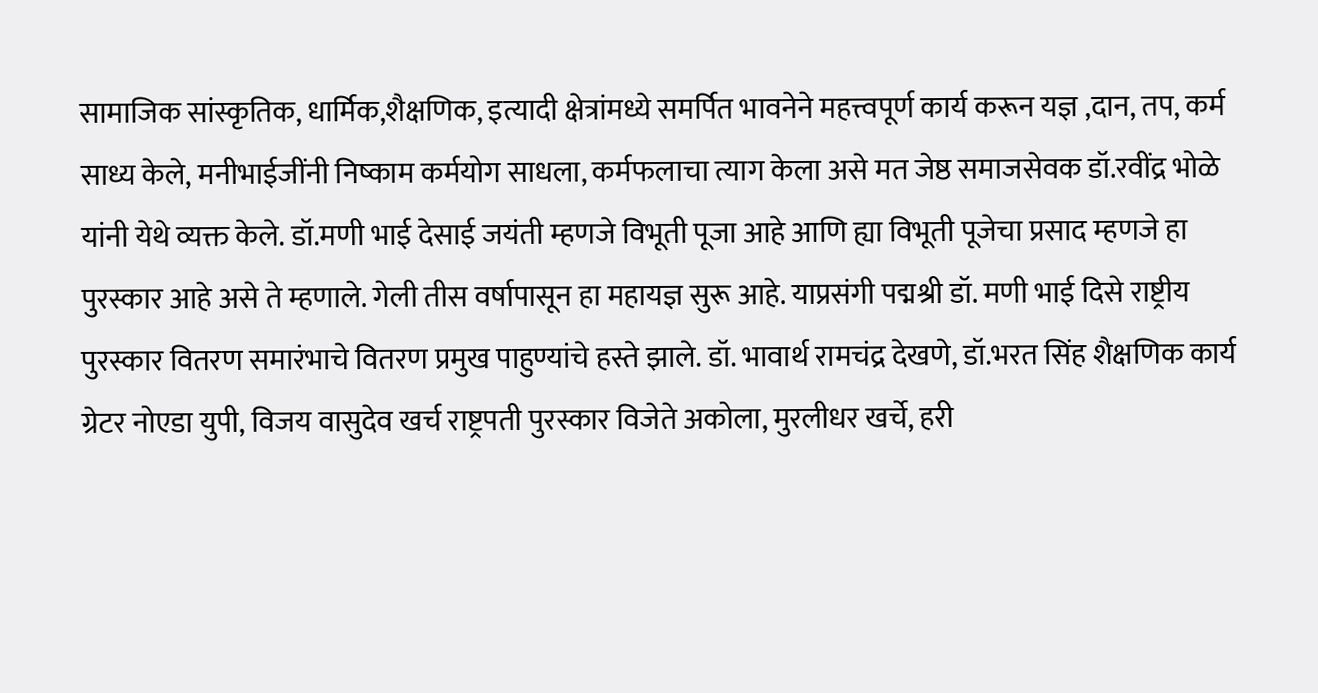सामाजिक सांस्कृतिक, धार्मिक,शैक्षणिक, इत्यादी क्षेत्रांमध्ये समर्पित भावनेने महत्त्वपूर्ण कार्य करून यज्ञ ,दान, तप, कर्म साध्य केले, मनीभाईजींनी निष्काम कर्मयोग साधला, कर्मफलाचा त्याग केला असे मत जेष्ठ समाजसेवक डॉ.रवींद्र भोळे यांनी येथे व्यक्त केले. डॉ.मणी भाई देसाई जयंती म्हणजे विभूती पूजा आहे आणि ह्या विभूती पूजेचा प्रसाद म्हणजे हा पुरस्कार आहे असे ते म्हणाले. गेली तीस वर्षापासून हा महायज्ञ सुरू आहे. याप्रसंगी पद्मश्री डॉ. मणी भाई दिसे राष्ट्रीय पुरस्कार वितरण समारंभाचे वितरण प्रमुख पाहुण्यांचे हस्ते झाले. डॉ. भावार्थ रामचंद्र देखणे, डॉ.भरत सिंह शैक्षणिक कार्य ग्रेटर नोएडा युपी, विजय वासुदेव खर्च राष्ट्रपती पुरस्कार विजेते अकोला, मुरलीधर खर्चे, हरी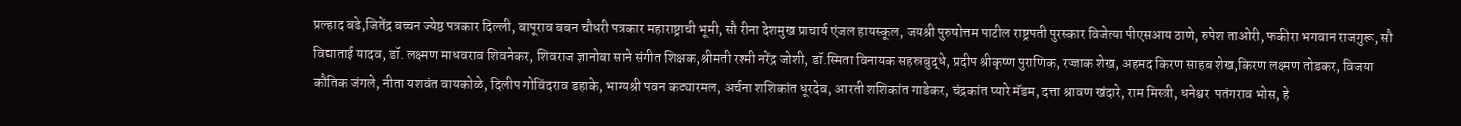प्रल्हाद बढे,जितेंद्र बच्चन ज्येष्ठ पत्रकार दिल्ली, बापूराव बबन चौधरी पत्रकार महाराष्ट्राची भूमी, सौ रीना देशमुख प्राचार्य एंजल हायस्कूल, जयश्री पुरुषोत्तम पाटील राष्ट्रपती पुरस्कार विजेत्या पीएसआय ठाणे, रुपेश ताओरी, फकीरा भगवान राजगुरू, सौ विद्याताई यादव, डॉ. लक्ष्मण माधवराव शिवनेकर, शिवराज ज्ञानोबा साने संगीत शिक्षक,श्रीमती रश्मी नरेंद्र जोशी, डॉ.स्मिता विनायक सहस्रबुद्धे, प्रदीप श्रीकृष्ण पुराणिक, रज्जाक शेख, अहमद किरण साहब शेख,किरण लक्ष्मण तोडकर, विजया कौतिक जंगले, नीता यशवंत वायकोळे, दिलीप गोविंदराव डहाके, भाग्यश्री पवन कट्यारमल, अर्चना शशिकांत धूरदेव, आरती शशिकांत गाडेकर, चंद्रकांत प्यारे मॅडम, दत्ता श्रावण खंदारे, राम मिस्त्री, धनेश्वर  पतंगराव भोस, हे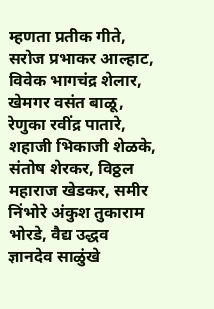म्हणता प्रतीक गीते, सरोज प्रभाकर आल्हाट, विवेक भागचंद्र शेलार, खेमगर वसंत बाळू, रेणुका रवींद्र पातारे, शहाजी भिकाजी शेळके, संतोष शेरकर, विठ्ठल महाराज खेडकर, समीर निंभोरे अंकुश तुकाराम भोरडे, वैद्य उद्धव ज्ञानदेव साळुंखे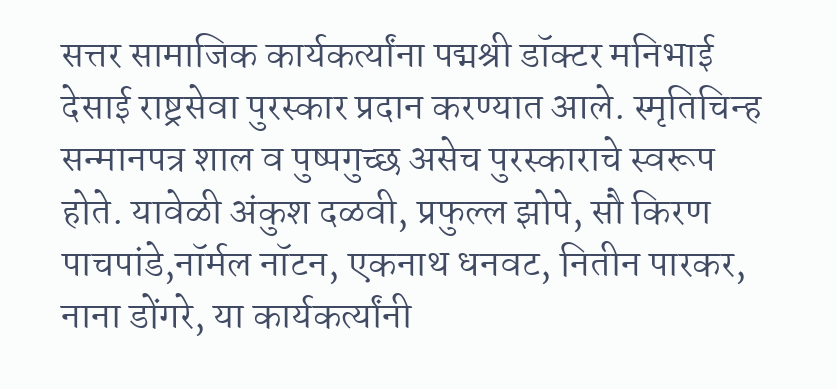सत्तर सामाजिक कार्यकर्त्यांना पद्मश्री डॉक्टर मनिभाई देसाई राष्ट्रसेवा पुरस्कार प्रदान करण्यात आले. स्मृतिचिन्ह सन्मानपत्र शाल व पुष्पगुच्छ असेच पुरस्काराचे स्वरूप होते. यावेळी अंकुश दळवी, प्रफुल्ल झोपे, सौ किरण पाचपांडे,नॉर्मल नॉटन, एकनाथ धनवट, नितीन पारकर, नाना डोंगरे, या कार्यकर्त्यांनी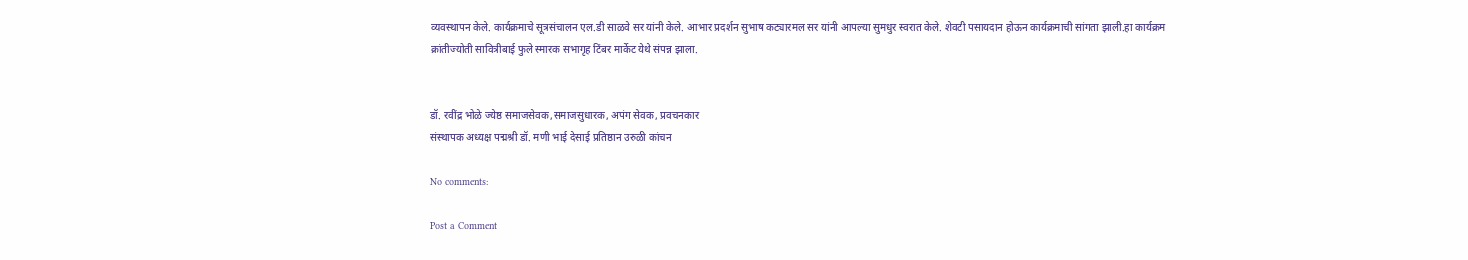व्यवस्थापन केले. कार्यक्रमाचे सूत्रसंचालन एल.डी साळवे सर यांनी केले. आभार प्रदर्शन सुभाष कट्यारमल सर यांनी आपल्या सुमधुर स्वरात केले. शेवटी पसायदान होऊन कार्यक्रमाची सांगता झाली.हा कार्यक्रम क्रांतीज्योती सावित्रीबाई फुले स्मारक सभागृह टिंबर मार्केट येथे संपन्न झाला.


डॉ. रवींद्र भोळे ज्येष्ठ समाजसेवक,समाजसुधारक, अपंग सेवक, प्रवचनकार
संस्थापक अध्यक्ष पद्मश्री डॉ. मणी भाई देसाई प्रतिष्ठान उरुळी कांचन

No comments:

Post a Comment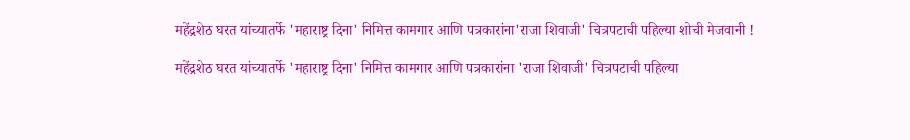महेंद्रशेठ घरत यांच्यातर्फे 'महाराष्ट्र दिना' निमित्त कामगार आणि पत्रकारांना'राजा शिवाजी' चित्रपटाची पहिल्या शोची मेजवानी !

महेंद्रशेठ घरत यांच्यातर्फे 'महाराष्ट्र दिना' निमित्त कामगार आणि पत्रकारांना 'राजा शिवाजी' चित्रपटाची पहिल्या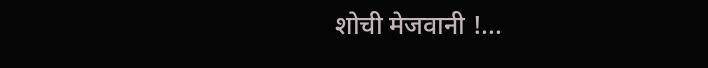शोची मेजवानी !...